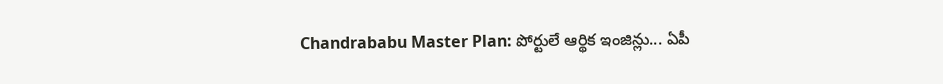Chandrababu Master Plan: పోర్టులే ఆర్థిక ఇంజిన్లు... ఏపీ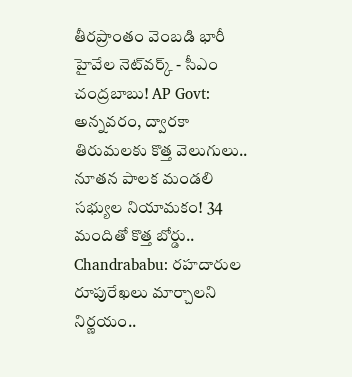తీరప్రాంతం వెంబడి భారీ హైవేల నెట్‌వర్క్ - సీఎం చంద్రబాబు! AP Govt: అన్నవరం, ద్వారకా తిరుమలకు కొత్త వెలుగులు.. నూతన పాలక మండలి సభ్యుల నియామకం! 34 మందితో కొత్త బోర్డు.. Chandrababu: రహదారుల రూపురేఖలు మార్చాలని నిర్ణయం..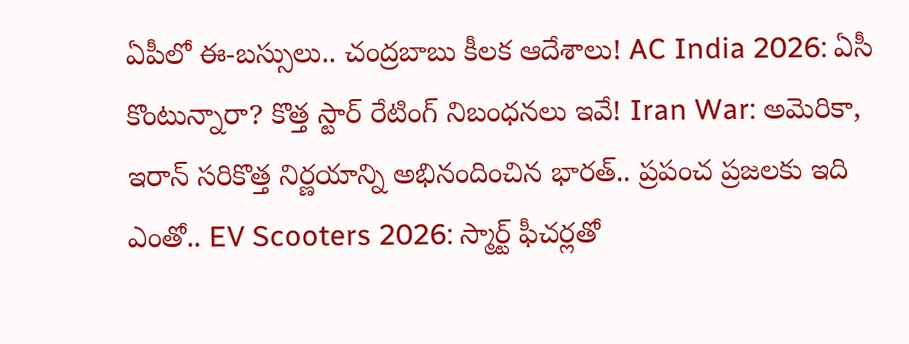ఏపీలో ఈ-బస్సులు.. చంద్రబాబు కీలక ఆదేశాలు! AC India 2026: ఏసీ కొంటున్నారా? కొత్త స్టార్ రేటింగ్ నిబంధనలు ఇవే! Iran War: అమెరికా, ఇరాన్ సరికొత్త నిర్ణయాన్ని అభినందించిన భారత్.. ప్రపంచ ప్రజలకు ఇది ఎంతో.. EV Scooters 2026: స్మార్ట్ ఫీచర్లతో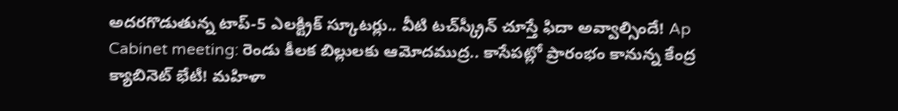అదరగొడుతున్న టాప్-5 ఎలక్ట్రిక్ స్కూటర్లు.. వీటి టచ్‌స్క్రీన్ చూస్తే ఫిదా అవ్వాల్సిందే! Ap Cabinet meeting: రెండు కీలక బిల్లులకు ఆమోదముద్ర.. కాసేపట్లో ప్రారంభం కానున్న కేంద్ర క్యాబినెట్ భేటీ! మహిళా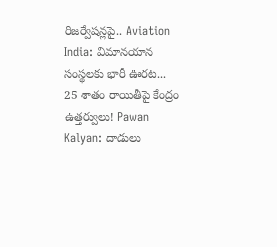రిజర్వేషన్లపై.. Aviation India: విమానయాన సంస్థలకు భారీ ఊరట... 25 శాతం రాయితీపై కేంద్రం ఉత్తర్వులు! Pawan Kalyan: దాడులు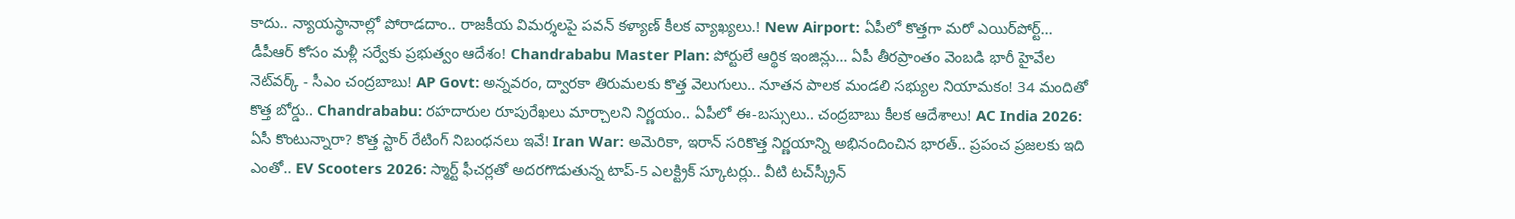కాదు.. న్యాయస్థానాల్లో పోరాడదాం.. రాజకీయ విమర్శలపై పవన్ కళ్యాణ్ కీలక వ్యాఖ్యలు.! New Airport: ఏపీలో కొత్తగా మరో ఎయిర్‌పోర్ట్... డీపీఆర్ కోసం మళ్లీ సర్వేకు ప్రభుత్వం ఆదేశం! Chandrababu Master Plan: పోర్టులే ఆర్థిక ఇంజిన్లు... ఏపీ తీరప్రాంతం వెంబడి భారీ హైవేల నెట్‌వర్క్ - సీఎం చంద్రబాబు! AP Govt: అన్నవరం, ద్వారకా తిరుమలకు కొత్త వెలుగులు.. నూతన పాలక మండలి సభ్యుల నియామకం! 34 మందితో కొత్త బోర్డు.. Chandrababu: రహదారుల రూపురేఖలు మార్చాలని నిర్ణయం.. ఏపీలో ఈ-బస్సులు.. చంద్రబాబు కీలక ఆదేశాలు! AC India 2026: ఏసీ కొంటున్నారా? కొత్త స్టార్ రేటింగ్ నిబంధనలు ఇవే! Iran War: అమెరికా, ఇరాన్ సరికొత్త నిర్ణయాన్ని అభినందించిన భారత్.. ప్రపంచ ప్రజలకు ఇది ఎంతో.. EV Scooters 2026: స్మార్ట్ ఫీచర్లతో అదరగొడుతున్న టాప్-5 ఎలక్ట్రిక్ స్కూటర్లు.. వీటి టచ్‌స్క్రీన్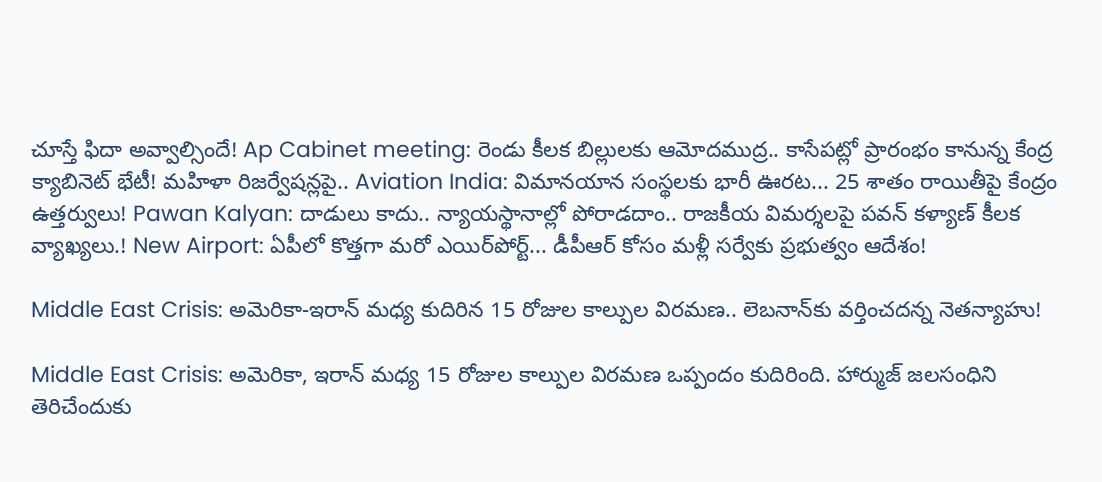చూస్తే ఫిదా అవ్వాల్సిందే! Ap Cabinet meeting: రెండు కీలక బిల్లులకు ఆమోదముద్ర.. కాసేపట్లో ప్రారంభం కానున్న కేంద్ర క్యాబినెట్ భేటీ! మహిళా రిజర్వేషన్లపై.. Aviation India: విమానయాన సంస్థలకు భారీ ఊరట... 25 శాతం రాయితీపై కేంద్రం ఉత్తర్వులు! Pawan Kalyan: దాడులు కాదు.. న్యాయస్థానాల్లో పోరాడదాం.. రాజకీయ విమర్శలపై పవన్ కళ్యాణ్ కీలక వ్యాఖ్యలు.! New Airport: ఏపీలో కొత్తగా మరో ఎయిర్‌పోర్ట్... డీపీఆర్ కోసం మళ్లీ సర్వేకు ప్రభుత్వం ఆదేశం!

Middle East Crisis: అమెరికా-ఇరాన్ మధ్య కుదిరిన 15 రోజుల కాల్పుల విరమణ.. లెబనాన్‌కు వర్తించదన్న నెతన్యాహు!

Middle East Crisis: అమెరికా, ఇరాన్ మధ్య 15 రోజుల కాల్పుల విరమణ ఒప్పందం కుదిరింది. హార్ముజ్ జలసంధిని తెరిచేందుకు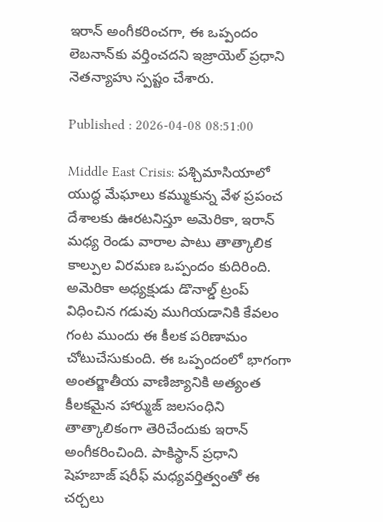ఇరాన్ అంగీకరించగా, ఈ ఒప్పందం లెబనాన్‌కు వర్తించదని ఇజ్రాయెల్ ప్రధాని నెతన్యాహు స్పష్టం చేశారు.

Published : 2026-04-08 08:51:00

Middle East Crisis: పశ్చిమాసియాలో యుద్ధ మేఘాలు కమ్ముకున్న వేళ ప్రపంచ దేశాలకు ఊరటనిస్తూ అమెరికా, ఇరాన్ మధ్య రెండు వారాల పాటు తాత్కాలిక కాల్పుల విరమణ ఒప్పందం కుదిరింది. అమెరికా అధ్యక్షుడు డొనాల్డ్ ట్రంప్ విధించిన గడువు ముగియడానికి కేవలం గంట ముందు ఈ కీలక పరిణామం చోటుచేసుకుంది. ఈ ఒప్పందంలో భాగంగా అంతర్జాతీయ వాణిజ్యానికి అత్యంత కీలకమైన హార్ముజ్ జలసంధిని తాత్కాలికంగా తెరిచేందుకు ఇరాన్ అంగీకరించింది. పాకిస్థాన్ ప్రధాని షెహబాజ్ షరీఫ్ మధ్యవర్తిత్వంతో ఈ చర్చలు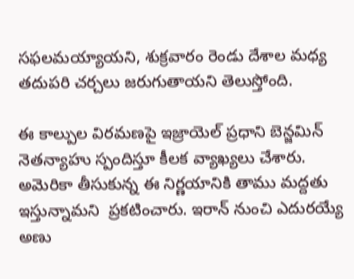సఫలమయ్యాయని, శుక్రవారం రెండు దేశాల మధ్య తదుపరి చర్చలు జరుగుతాయని తెలుస్తోంది.

ఈ కాల్పుల విరమణపై ఇజ్రాయెల్ ప్రధాని బెన్జమిన్ నెతన్యాహు స్పందిస్తూ కీలక వ్యాఖ్యలు చేశారు. అమెరికా తీసుకున్న ఈ నిర్ణయానికి తాము మద్దతు ఇస్తున్నామని  ప్రకటించారు. ఇరాన్ నుంచి ఎదురయ్యే అణు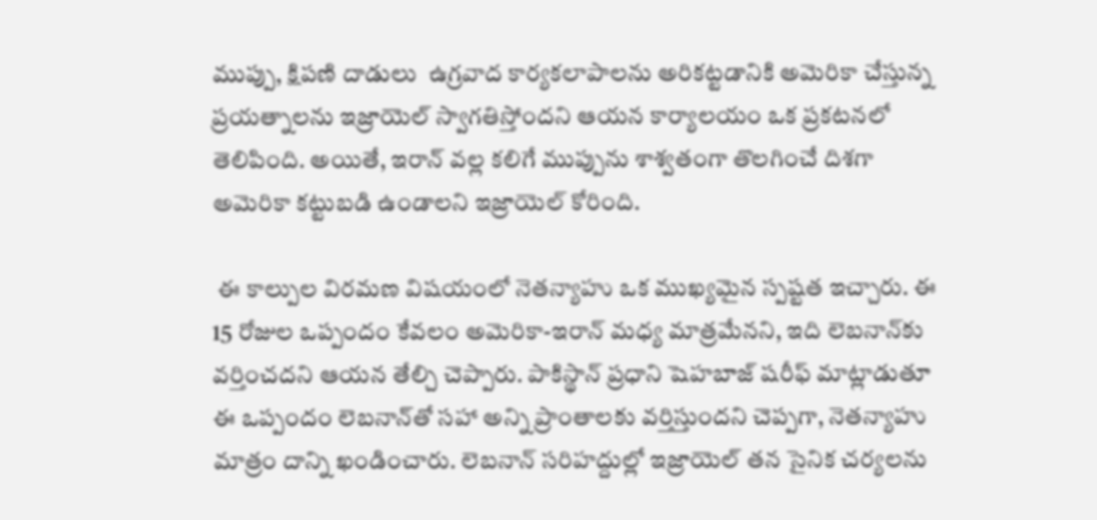ముప్పు, క్షిపణి దాడులు  ఉగ్రవాద కార్యకలాపాలను అరికట్టడానికి అమెరికా చేస్తున్న ప్రయత్నాలను ఇజ్రాయెల్ స్వాగతిస్తోందని ఆయన కార్యాలయం ఒక ప్రకటనలో తెలిపింది. అయితే, ఇరాన్ వల్ల కలిగే ముప్పును శాశ్వతంగా తొలగించే దిశగా అమెరికా కట్టుబడి ఉండాలని ఇజ్రాయెల్ కోరింది.

 ఈ కాల్పుల విరమణ విషయంలో నెతన్యాహు ఒక ముఖ్యమైన స్పష్టత ఇచ్చారు. ఈ 15 రోజుల ఒప్పందం కేవలం అమెరికా-ఇరాన్ మధ్య మాత్రమేనని, ఇది లెబనాన్‌కు వర్తించదని ఆయన తేల్చి చెప్పారు. పాకిస్థాన్ ప్రధాని షెహబాజ్ షరీఫ్ మాట్లాడుతూ ఈ ఒప్పందం లెబనాన్‌తో సహా అన్ని ప్రాంతాలకు వర్తిస్తుందని చెప్పగా, నెతన్యాహు మాత్రం దాన్ని ఖండించారు. లెబనాన్ సరిహద్దుల్లో ఇజ్రాయెల్ తన సైనిక చర్యలను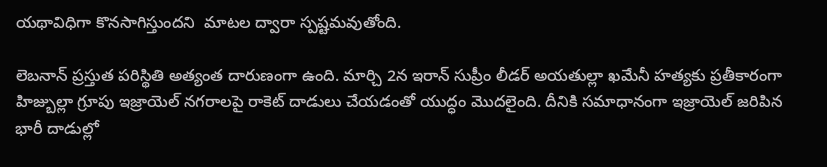యథావిధిగా కొనసాగిస్తుందని  మాటల ద్వారా స్పష్టమవుతోంది.

లెబనాన్ ప్రస్తుత పరిస్థితి అత్యంత దారుణంగా ఉంది. మార్చి 2న ఇరాన్ సుప్రీం లీడర్ అయతుల్లా ఖమేనీ హత్యకు ప్రతీకారంగా హిజ్బుల్లా గ్రూపు ఇజ్రాయెల్ నగరాలపై రాకెట్ దాడులు చేయడంతో యుద్ధం మొదలైంది. దీనికి సమాధానంగా ఇజ్రాయెల్ జరిపిన భారీ దాడుల్లో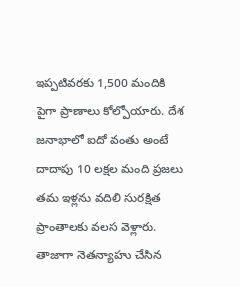ఇప్పటివరకు 1,500 మందికి పైగా ప్రాణాలు కోల్పోయారు. దేశ జనాభాలో ఐదో వంతు అంటే దాదాపు 10 లక్షల మంది ప్రజలు తమ ఇళ్లను వదిలి సురక్షిత ప్రాంతాలకు వలస వెళ్లారు. తాజాగా నెతన్యాహు చేసిన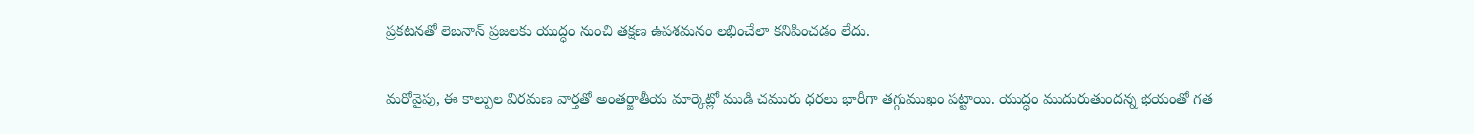ప్రకటనతో లెబనాన్ ప్రజలకు యుద్ధం నుంచి తక్షణ ఉపశమనం లభించేలా కనిపించడం లేదు.

మరోవైపు, ఈ కాల్పుల విరమణ వార్తతో అంతర్జాతీయ మార్కెట్లో ముడి చమురు ధరలు భారీగా తగ్గుముఖం పట్టాయి. యుద్ధం ముదురుతుందన్న భయంతో గత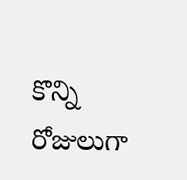కొన్ని రోజులుగా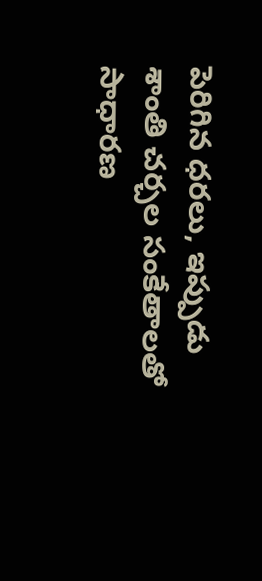పెరిగిన ధరలు, ఇప్పుడు శాంతి చర్చల సంకేతాలతో సాధారణ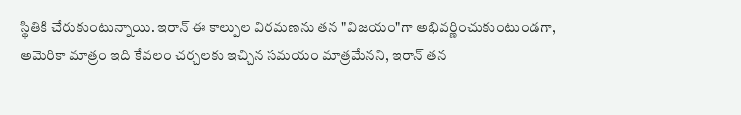స్థితికి చేరుకుంటున్నాయి. ఇరాన్ ఈ కాల్పుల విరమణను తన "విజయం"గా అభివర్ణించుకుంటుండగా, అమెరికా మాత్రం ఇది కేవలం చర్చలకు ఇచ్చిన సమయం మాత్రమేనని, ఇరాన్ తన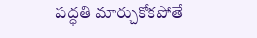పద్ధతి మార్చుకోకపోతే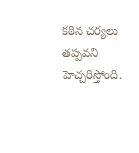కఠిన చర్యలు తప్పవని హెచ్చరిస్తోంది.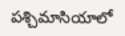పశ్చిమాసియాలో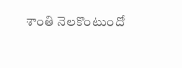శాంతి నెలకొంటుందో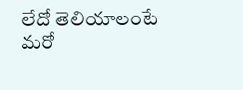లేదో తెలియాలంటే మరో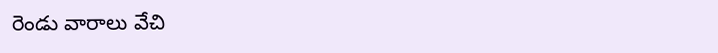రెండు వారాలు వేచి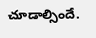చూడాల్సిందే.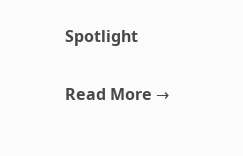Spotlight

Read More →